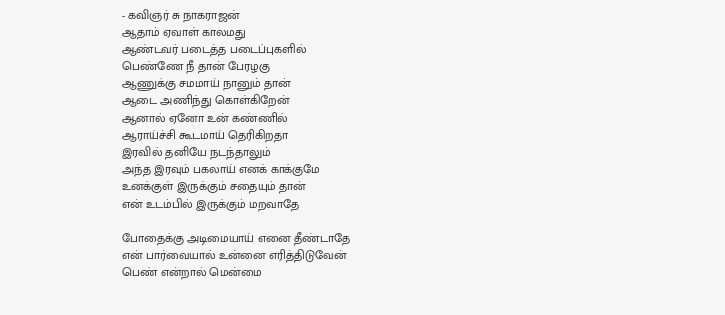- கவிஞர் சு நாகராஜன்
ஆதாம் ஏவாள் காலமது
ஆண்டவர் படைத்த படைப்புகளில்
பெண்ணே நீ தான் பேரழகு
ஆணுக்கு சமமாய் நானும் தான்
ஆடை அணிந்து கொள்கிறேன்
ஆனால் ஏனோ உன் கண்ணில்
ஆராய்ச்சி கூடமாய் தெரிகிறதா
இரவில் தனியே நடந்தாலும்
அந்த இரவும் பகலாய் எனக் காக்குமே
உனக்குள் இருக்கும் சதையும் தான்
என் உடம்பில் இருக்கும் மறவாதே

போதைக்கு அடிமையாய் எனை தீண்டாதே
என் பார்வையால் உன்னை எரித்திடுவேன்
பெண் என்றால் மென்மை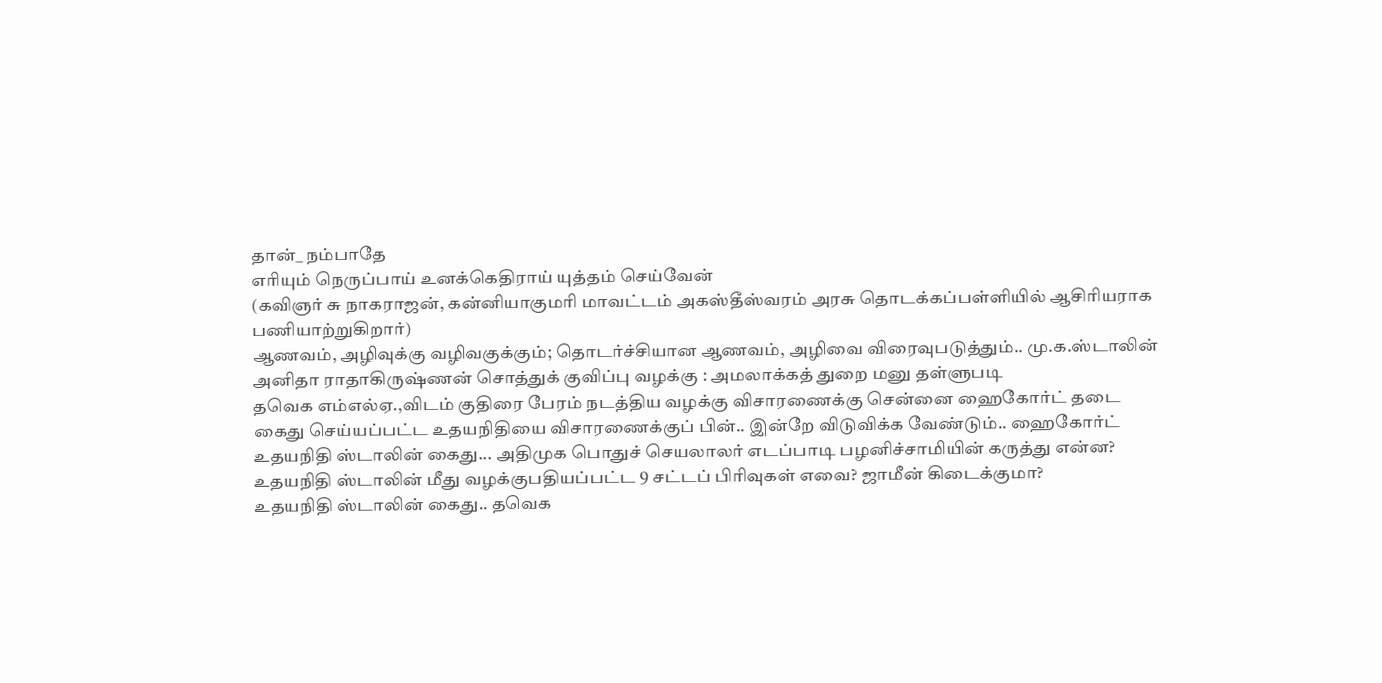தான்_ நம்பாதே
எரியும் நெருப்பாய் உனக்கெதிராய் யுத்தம் செய்வேன்
(கவிஞர் சு நாகராஜன், கன்னியாகுமரி மாவட்டம் அகஸ்தீஸ்வரம் அரசு தொடக்கப்பள்ளியில் ஆசிரியராக பணியாற்றுகிறார்)
ஆணவம், அழிவுக்கு வழிவகுக்கும்; தொடர்ச்சியான ஆணவம், அழிவை விரைவுபடுத்தும்.. மு.க.ஸ்டாலின்
அனிதா ராதாகிருஷ்ணன் சொத்துக் குவிப்பு வழக்கு : அமலாக்கத் துறை மனு தள்ளுபடி
தவெக எம்எல்ஏ.,விடம் குதிரை பேரம் நடத்திய வழக்கு விசாரணைக்கு சென்னை ஹைகோர்ட் தடை
கைது செய்யப்பட்ட உதயநிதியை விசாரணைக்குப் பின்.. இன்றே விடுவிக்க வேண்டும்.. ஹைகோர்ட்
உதயநிதி ஸ்டாலின் கைது... அதிமுக பொதுச் செயலாலர் எடப்பாடி பழனிச்சாமியின் கருத்து என்ன?
உதயநிதி ஸ்டாலின் மீது வழக்குபதியப்பட்ட 9 சட்டப் பிரிவுகள் எவை? ஜாமீன் கிடைக்குமா?
உதயநிதி ஸ்டாலின் கைது.. தவெக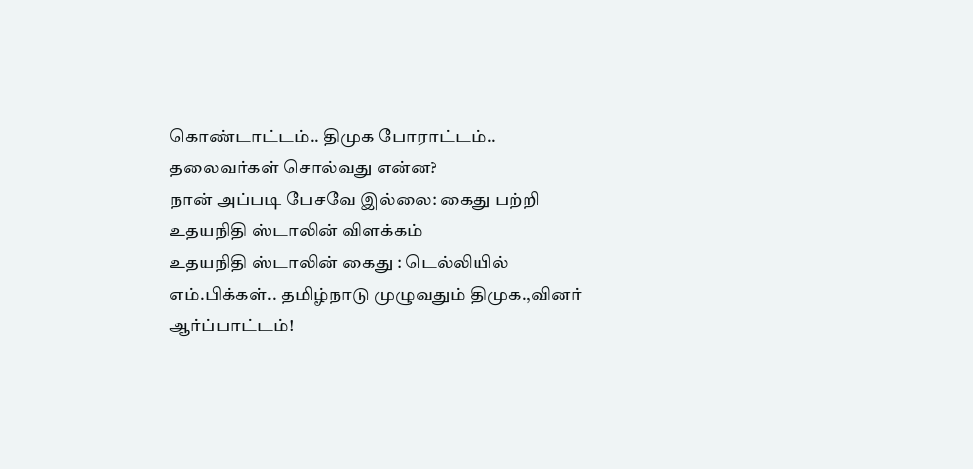கொண்டாட்டம்.. திமுக போராட்டம்.. தலைவர்கள் சொல்வது என்ன?
நான் அப்படி பேசவே இல்லை: கைது பற்றி உதயநிதி ஸ்டாலின் விளக்கம்
உதயநிதி ஸ்டாலின் கைது : டெல்லியில் எம்.பிக்கள்.. தமிழ்நாடு முழுவதும் திமுக.,வினர் ஆர்ப்பாட்டம்!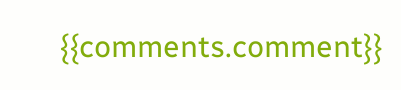{{comments.comment}}